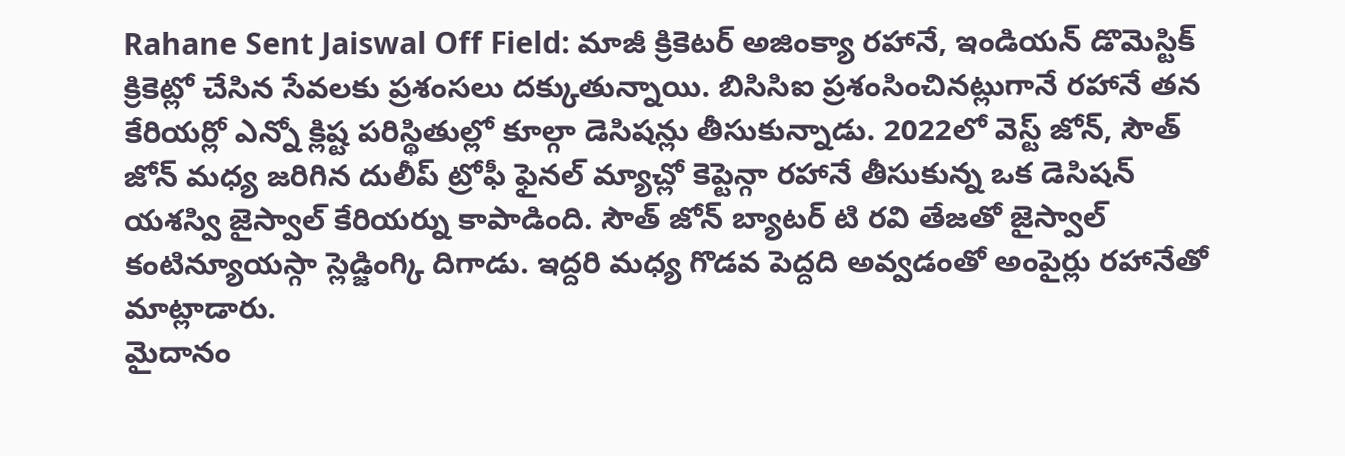Rahane Sent Jaiswal Off Field: మాజీ క్రికెటర్ అజింక్యా రహానే, ఇండియన్ డొమెస్టిక్ క్రికెట్లో చేసిన సేవలకు ప్రశంసలు దక్కుతున్నాయి. బిసిసిఐ ప్రశంసించినట్లుగానే రహానే తన కేరియర్లో ఎన్నో క్లిష్ట పరిస్థితుల్లో కూల్గా డెసిషన్లు తీసుకున్నాడు. 2022లో వెస్ట్ జోన్, సౌత్ జోన్ మధ్య జరిగిన దులీప్ ట్రోఫీ ఫైనల్ మ్యాచ్లో కెప్టెన్గా రహానే తీసుకున్న ఒక డెసిషన్ యశస్వి జైస్వాల్ కేరియర్ను కాపాడింది. సౌత్ జోన్ బ్యాటర్ టి రవి తేజతో జైస్వాల్ కంటిన్యూయస్గా స్లెడ్జింగ్కి దిగాడు. ఇద్దరి మధ్య గొడవ పెద్దది అవ్వడంతో అంపైర్లు రహానేతో మాట్లాడారు.
మైదానం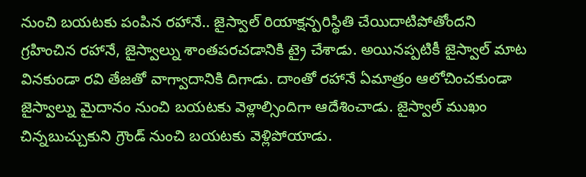నుంచి బయటకు పంపిన రహానే.. జైస్వాల్ రియాక్షన్పరిస్థితి చేయిదాటిపోతోందని గ్రహించిన రహానే, జైస్వాల్ను శాంతపరచడానికి ట్రై చేశాడు. అయినప్పటికీ జైస్వాల్ మాట వినకుండా రవి తేజతో వాగ్వాదానికి దిగాడు. దాంతో రహానే ఏమాత్రం ఆలోచించకుండా జైస్వాల్ను మైదానం నుంచి బయటకు వెళ్లాల్సిందిగా ఆదేశించాడు. జైస్వాల్ ముఖం చిన్నబుచ్చుకుని గ్రౌండ్ నుంచి బయటకు వెళ్లిపోయాడు.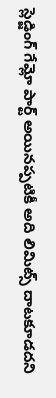స్లెడ్జింగ్ గేమ్లో పార్ట్ అయినప్పటికీ అది లిమిట్స్ దాటకూడదని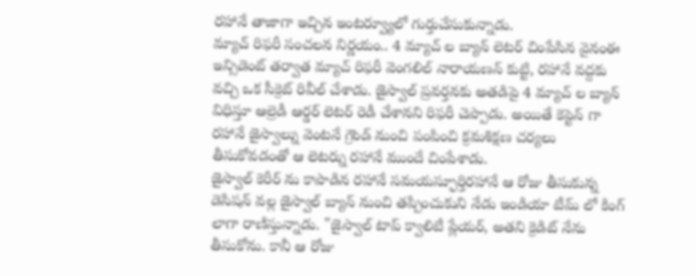రహానే తాజాగా ఇచ్చిన ఇంటర్వ్యూలో గుర్తుచేసుకున్నాడు.
మ్యాచ్ రిఫరీ సంచలన నిర్ణయం.. 4 మ్యాచ్ ల బ్యాన్ లెటర్ చింపేసిన వైనంఈ ఇన్సిడెంట్ తర్వాత మ్యాచ్ రిఫరీ వెంగలిల్ నారాయణన్ కుట్టి, రహానే వద్దకు వచ్చి ఒక సీక్రెట్ రివీల్ చేశాడు. జైస్వాల్ ప్రవర్తనకు అతడిపై 4 మ్యాచ్ ల బ్యాన్ విధిస్తూ ఆల్రెడీ ఆర్డర్ లెటర్ రెడీ చేశానని రిఫరీ చెప్పాడు. అయితే కెప్టెన్ గా రహానే జైస్వాల్ను వెంటనే గ్రౌండ్ నుంచి పంపించి క్రమశిక్షణ చర్యలు తీసుకోవడంతో ఆ లెటర్ను రహానే ముందే చింపేశాడు.
జైస్వాల్ కెరీర్ ను కాపాడిన రహానే సమయస్ఫూర్తిరహానే ఆ రోజు తీసుకున్న డెసిషన్ వల్ల జైస్వాల్ బ్యాన్ నుంచి తప్పించుకుని నేడు ఇండియా టీమ్ లో కింగ్ లాగా రాణిస్తున్నాడు. "జైస్వాల్ టాప్ క్వాలిటీ ప్లేయర్, అతని క్రెడిట్ నేను తీసుకోను. కానీ ఆ రోజు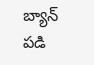బ్యాన్ పడి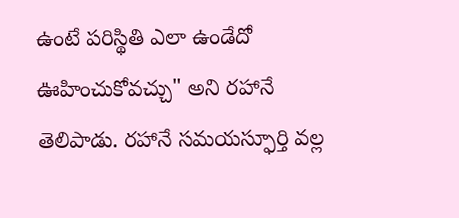ఉంటే పరిస్థితి ఎలా ఉండేదో ఊహించుకోవచ్చు" అని రహానే తెలిపాడు. రహానే సమయస్ఫూర్తి వల్ల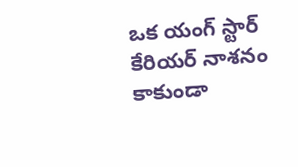ఒక యంగ్ స్టార్ కేరియర్ నాశనం కాకుండా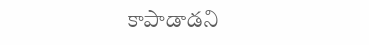కాపాడాడని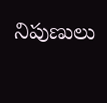నిపుణులు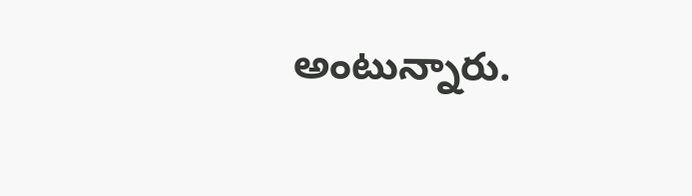అంటున్నారు.